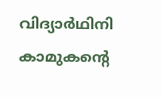വിദ്യാർഥിനി കാമുകന്റെ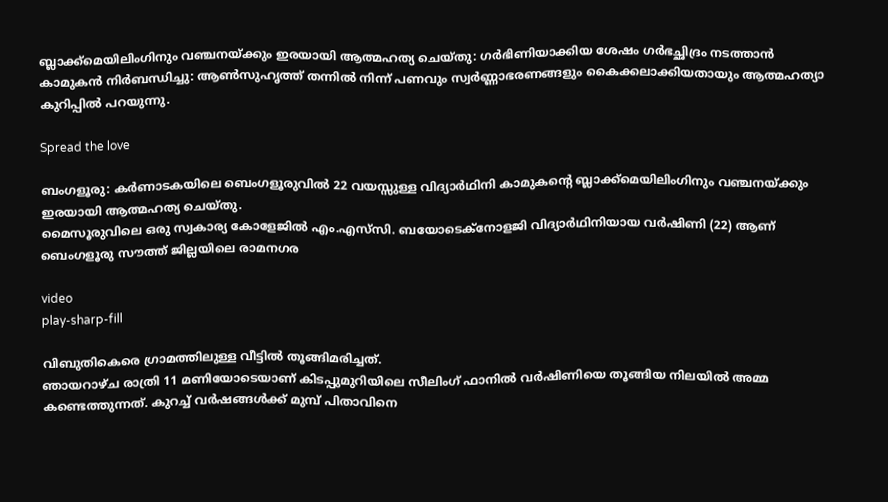ബ്ലാക്ക്‌മെയിലിംഗിനും വഞ്ചനയ്ക്കും ഇരയായി ആത്മഹത്യ ചെയ്തു: ഗർഭിണിയാക്കിയ ശേഷം ഗർഭച്ഛിദ്രം നടത്താൻ കാമുകൻ നിർബന്ധിച്ചു: ആണ്‍സുഹൃത്ത് തന്നില്‍ നിന്ന് പണവും സ്വർണ്ണാഭരണങ്ങളും കൈക്കലാക്കിയതായും ആത്മഹത്യാ കുറിപ്പില്‍ പറയുന്നു.

Spread the love

ബംഗളൂരു: കർണാടകയിലെ ബെംഗളൂരുവില്‍ 22 വയസ്സുള്ള വിദ്യാർഥിനി കാമുകന്റെ ബ്ലാക്ക്‌മെയിലിംഗിനും വഞ്ചനയ്ക്കും ഇരയായി ആത്മഹത്യ ചെയ്തു.
മൈസൂരുവിലെ ഒരു സ്വകാര്യ കോളേജില്‍ എം.എസ്‌സി. ബയോടെക്‌നോളജി വിദ്യാർഥിനിയായ വർഷിണി (22) ആണ് ബെംഗളൂരു സൗത്ത് ജില്ലയിലെ രാമനഗര

video
play-sharp-fill

വിബുതികെരെ ഗ്രാമത്തിലുള്ള വീട്ടില്‍ തൂങ്ങിമരിച്ചത്.
ഞായറാഴ്ച രാത്രി 11 മണിയോടെയാണ് കിടപ്പുമുറിയിലെ സീലിംഗ് ഫാനില്‍ വർഷിണിയെ തൂങ്ങിയ നിലയില്‍ അമ്മ കണ്ടെത്തുന്നത്. കുറച്ച്‌ വർഷങ്ങള്‍ക്ക് മുമ്പ് പിതാവിനെ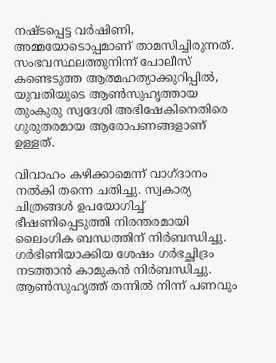നഷ്ടപ്പെട്ട വർഷിണി, അമ്മയോടൊപ്പമാണ് താമസിച്ചിരുന്നത്.
സംഭവസ്ഥലത്തുനിന്ന് പോലീസ് കണ്ടെടുത്ത ആത്മഹത്യാക്കുറിപ്പില്‍, യുവതിയുടെ ആണ്‍സുഹൃത്തായ തുംകുരു സ്വദേശി അഭിഷേകിനെതിരെ ഗുരുതരമായ ആരോപണങ്ങളാണ് ഉള്ളത്.

വിവാഹം കഴിക്കാമെന്ന് വാഗ്ദാനം നല്‍കി തന്നെ ചതിച്ചു. സ്വകാര്യ ചിത്രങ്ങള്‍ ഉപയോഗിച്ച്‌ ഭീഷണിപ്പെടുത്തി നിരന്തരമായി ലൈംഗിക ബന്ധത്തിന് നിർബന്ധിച്ചു.
ഗർഭിണിയാക്കിയ ശേഷം ഗർഭച്ഛിദ്രം നടത്താൻ കാമുകൻ നിർബന്ധിച്ചു. ആണ്‍സുഹൃത്ത് തന്നില്‍ നിന്ന് പണവും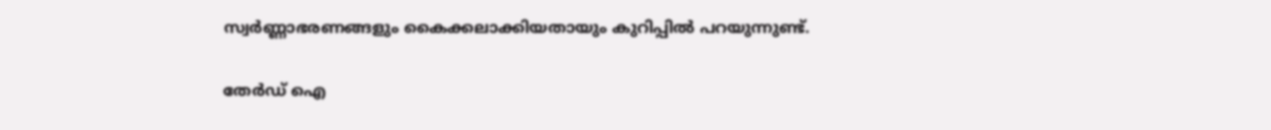സ്വർണ്ണാഭരണങ്ങളും കൈക്കലാക്കിയതായും കുറിപ്പില്‍ പറയുന്നുണ്ട്.

തേർഡ് ഐ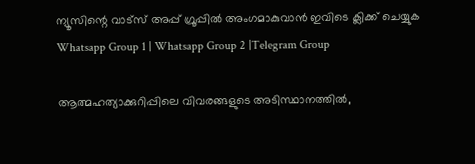ന്യൂസിന്റെ വാട്സ് അപ്പ് ഗ്രൂപ്പിൽ അംഗമാകുവാൻ ഇവിടെ ക്ലിക്ക് ചെയ്യുക
Whatsapp Group 1 | Whatsapp Group 2 |Telegram Group

ആത്മഹത്യാക്കുറിപ്പിലെ വിവരങ്ങളുടെ അടിസ്ഥാനത്തില്‍,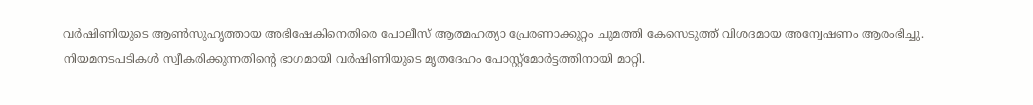വർഷിണിയുടെ ആണ്‍സുഹൃത്തായ അഭിഷേകിനെതിരെ പോലീസ് ആത്മഹത്യാ പ്രേരണാക്കുറ്റം ചുമത്തി കേസെടുത്ത് വിശദമായ അന്വേഷണം ആരംഭിച്ചു. നിയമനടപടികള്‍ സ്വീകരിക്കുന്നതിന്റെ ഭാഗമായി വർഷിണിയുടെ മൃതദേഹം പോസ്റ്റ്‌മോർട്ടത്തിനായി മാറ്റി.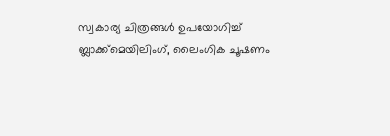സ്വകാര്യ ചിത്രങ്ങള്‍ ഉപയോഗിച്ച്‌ ബ്ലാക്ക്‌മെയിലിംഗ്, ലൈംഗിക ചൂഷണം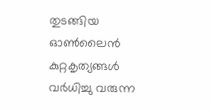തുടങ്ങിയ ഓണ്‍ലൈൻ കുറ്റകൃത്യങ്ങള്‍ വർധിച്ചു വരുന്ന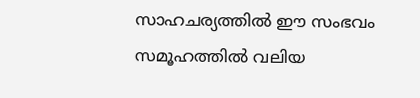സാഹചര്യത്തില്‍ ഈ സംഭവം സമൂഹത്തില്‍ വലിയ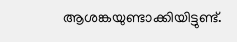ആശങ്കയുണ്ടാക്കിയിട്ടുണ്ട്.